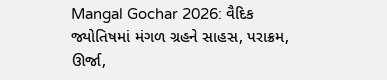Mangal Gochar 2026: વૈદિક જ્યોતિષમાં મંગળ ગ્રહને સાહસ, પરાક્રમ, ઊર્જા,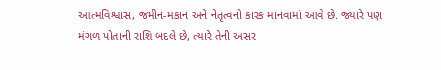આત્મવિશ્વાસ, જમીન-મકાન અને નેતૃત્વનો કારક માનવામાં આવે છે. જ્યારે પણ મંગળ પોતાની રાશિ બદલે છે, ત્યારે તેની અસર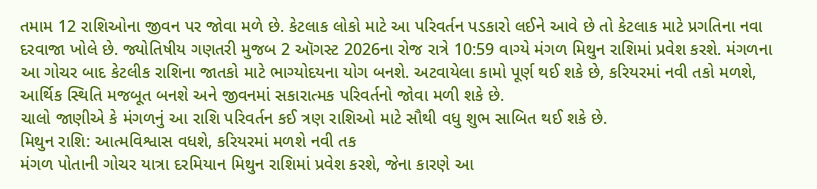તમામ 12 રાશિઓના જીવન પર જોવા મળે છે. કેટલાક લોકો માટે આ પરિવર્તન પડકારો લઈને આવે છે તો કેટલાક માટે પ્રગતિના નવા દરવાજા ખોલે છે. જ્યોતિષીય ગણતરી મુજબ 2 ઑગસ્ટ 2026ના રોજ રાત્રે 10:59 વાગ્યે મંગળ મિથુન રાશિમાં પ્રવેશ કરશે. મંગળના આ ગોચર બાદ કેટલીક રાશિના જાતકો માટે ભાગ્યોદયના યોગ બનશે. અટવાયેલા કામો પૂર્ણ થઈ શકે છે, કરિયરમાં નવી તકો મળશે, આર્થિક સ્થિતિ મજબૂત બનશે અને જીવનમાં સકારાત્મક પરિવર્તનો જોવા મળી શકે છે.
ચાલો જાણીએ કે મંગળનું આ રાશિ પરિવર્તન કઈ ત્રણ રાશિઓ માટે સૌથી વધુ શુભ સાબિત થઈ શકે છે.
મિથુન રાશિ: આત્મવિશ્વાસ વધશે, કરિયરમાં મળશે નવી તક
મંગળ પોતાની ગોચર યાત્રા દરમિયાન મિથુન રાશિમાં પ્રવેશ કરશે, જેના કારણે આ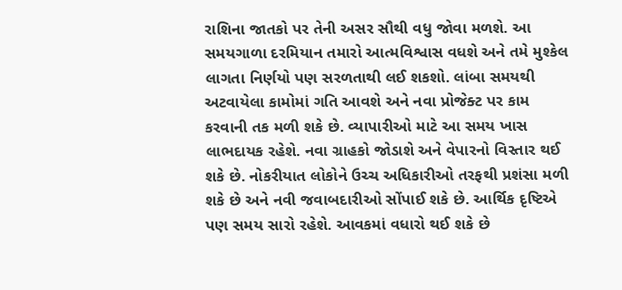રાશિના જાતકો પર તેની અસર સૌથી વધુ જોવા મળશે. આ સમયગાળા દરમિયાન તમારો આત્મવિશ્વાસ વધશે અને તમે મુશ્કેલ લાગતા નિર્ણયો પણ સરળતાથી લઈ શકશો. લાંબા સમયથી અટવાયેલા કામોમાં ગતિ આવશે અને નવા પ્રોજેક્ટ પર કામ કરવાની તક મળી શકે છે. વ્યાપારીઓ માટે આ સમય ખાસ લાભદાયક રહેશે. નવા ગ્રાહકો જોડાશે અને વેપારનો વિસ્તાર થઈ શકે છે. નોકરીયાત લોકોને ઉચ્ચ અધિકારીઓ તરફથી પ્રશંસા મળી શકે છે અને નવી જવાબદારીઓ સોંપાઈ શકે છે. આર્થિક દૃષ્ટિએ પણ સમય સારો રહેશે. આવકમાં વધારો થઈ શકે છે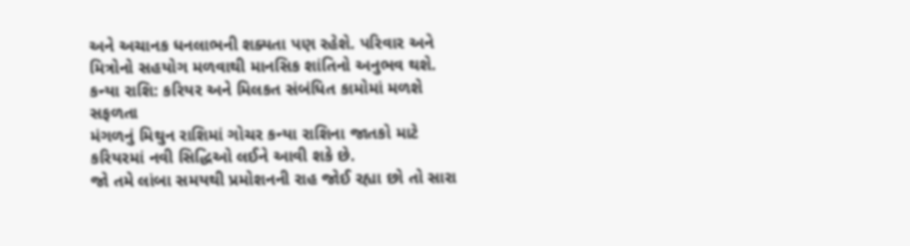અને અચાનક ધનલાભની શક્યતા પણ રહેશે. પરિવાર અને મિત્રોનો સહયોગ મળવાથી માનસિક શાંતિનો અનુભવ થશે.
કન્યા રાશિ: કરિયર અને મિલકત સંબંધિત કામોમાં મળશે સફળતા
મંગળનું મિથુન રાશિમાં ગોચર કન્યા રાશિના જાતકો માટે કરિયરમાં નવી સિદ્ધિઓ લઈને આવી શકે છે.
જો તમે લાંબા સમયથી પ્રમોશનની રાહ જોઈ રહ્યા છો તો સારા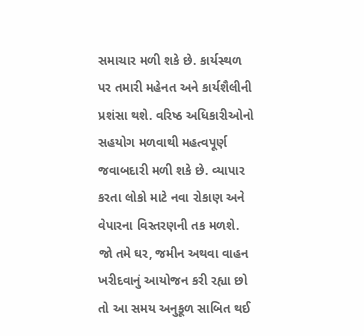સમાચાર મળી શકે છે. કાર્યસ્થળ પર તમારી મહેનત અને કાર્યશૈલીની પ્રશંસા થશે. વરિષ્ઠ અધિકારીઓનો સહયોગ મળવાથી મહત્વપૂર્ણ જવાબદારી મળી શકે છે. વ્યાપાર કરતા લોકો માટે નવા રોકાણ અને વેપારના વિસ્તરણની તક મળશે. જો તમે ઘર, જમીન અથવા વાહન ખરીદવાનું આયોજન કરી રહ્યા છો તો આ સમય અનુકૂળ સાબિત થઈ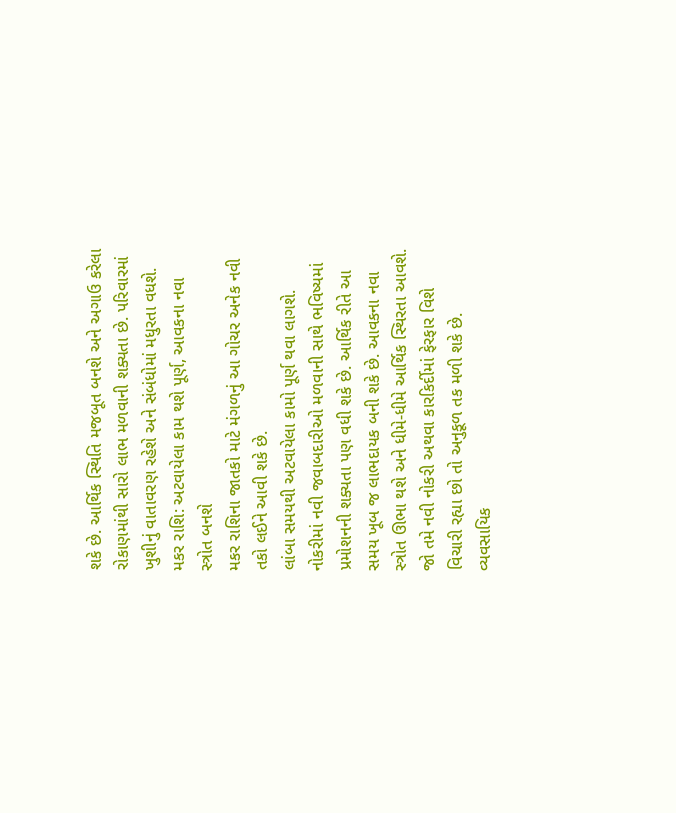શકે છે. આર્થિક સ્થિતિ મજબૂત બનશે અને અગાઉ કરેલા રોકાણમાંથી સારો લાભ મળવાની શક્યતા છે. પરિવારમાં ખુશીનું વાતાવરણ રહેશે અને સંબંધોમાં મધુરતા વધશે.
મકર રાશિ: અટવાયેલા કામ થશે પૂર્ણ, આવકના નવા સ્ત્રોત બનશે
મકર રાશિના જાતકો માટે મંગળનું આ ગોચર અનેક નવી તકો લઈને આવી શકે છે.
લાંબા સમયથી અટવાયેલા કામો પૂર્ણ થવા લાગશે. નોકરીમાં નવી જવાબદારીઓ મળવાની સાથે ભવિષ્યમાં પ્રમોશનની શક્યતા પણ વધી શકે છે. આર્થિક રીતે આ સમય ખૂબ જ લાભદાયક બની શકે છે. આવકના નવા સ્ત્રોત ઊભા થશે અને ધીમે-ધીમે આર્થિક સ્થિરતા આવશે. જો તમે નવી નોકરી અથવા કારકિર્દીમાં ફેરફાર વિશે વિચારી રહ્યા છો તો અનુકૂળ તક મળી શકે છે. વ્યવસાયિક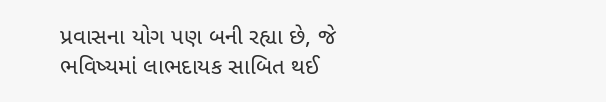પ્રવાસના યોગ પણ બની રહ્યા છે, જે ભવિષ્યમાં લાભદાયક સાબિત થઈ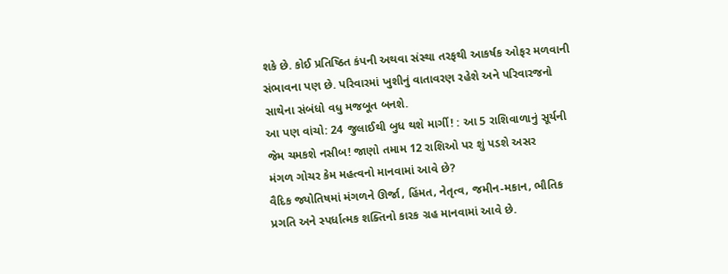શકે છે. કોઈ પ્રતિષ્ઠિત કંપની અથવા સંસ્થા તરફથી આકર્ષક ઓફર મળવાની સંભાવના પણ છે. પરિવારમાં ખુશીનું વાતાવરણ રહેશે અને પરિવારજનો સાથેના સંબંધો વધુ મજબૂત બનશે.
આ પણ વાંચો: 24 જુલાઈથી બુધ થશે માર્ગી! : આ 5 રાશિવાળાનું સૂર્યની જેમ ચમકશે નસીબ! જાણો તમામ 12 રાશિઓ પર શું પડશે અસર
મંગળ ગોચર કેમ મહત્વનો માનવામાં આવે છે?
વૈદિક જ્યોતિષમાં મંગળને ઊર્જા, હિંમત, નેતૃત્વ, જમીન-મકાન, ભૌતિક પ્રગતિ અને સ્પર્ધાત્મક શક્તિનો કારક ગ્રહ માનવામાં આવે છે.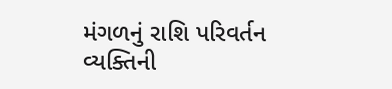મંગળનું રાશિ પરિવર્તન વ્યક્તિની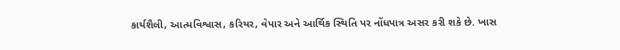કાર્યશૈલી, આત્મવિશ્વાસ, કરિયર, વેપાર અને આર્થિક સ્થિતિ પર નોંધપાત્ર અસર કરી શકે છે. ખાસ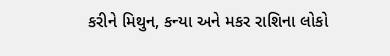કરીને મિથુન, કન્યા અને મકર રાશિના લોકો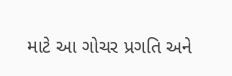માટે આ ગોચર પ્રગતિ અને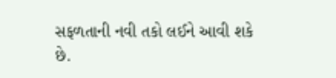સફળતાની નવી તકો લઈને આવી શકે છે.